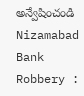అన్వేషించండి
Nizamabad Bank Robbery :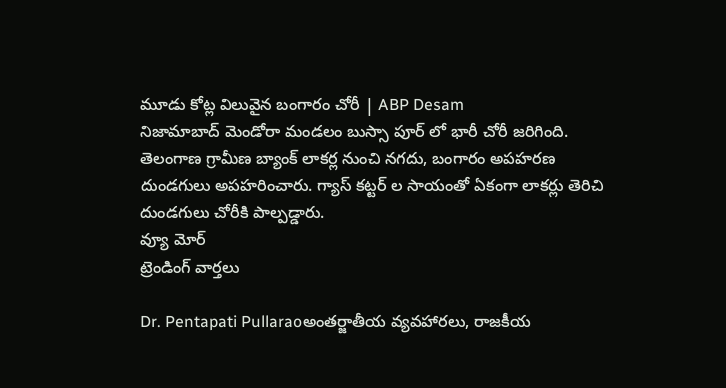మూడు కోట్ల విలువైన బంగారం చోరీ | ABP Desam
నిజామాబాద్ మెండోరా మండలం బుస్సా పూర్ లో భారీ చోరీ జరిగింది. తెలంగాణ గ్రామీణ బ్యాంక్ లాకర్ల నుంచి నగదు, బంగారం అపహరణ దుండగులు అపహరించారు. గ్యాస్ కట్టర్ ల సాయంతో ఏకంగా లాకర్లు తెరిచి దుండగులు చోరీకి పాల్పడ్డారు.
వ్యూ మోర్
ట్రెండింగ్ వార్తలు

Dr. Pentapati Pullaraoఅంతర్జాతీయ వ్యవహారలు, రాజకీయ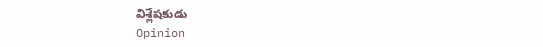విశ్లేషకుడు
Opinion